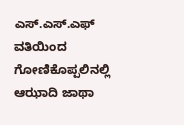ಎಸ್.ಎಸ್.ಎಫ್ ವತಿಯಿಂದ ಗೋಣಿಕೊಪ್ಪಲಿನಲ್ಲಿ ಆಝಾದಿ ಜಾಥಾ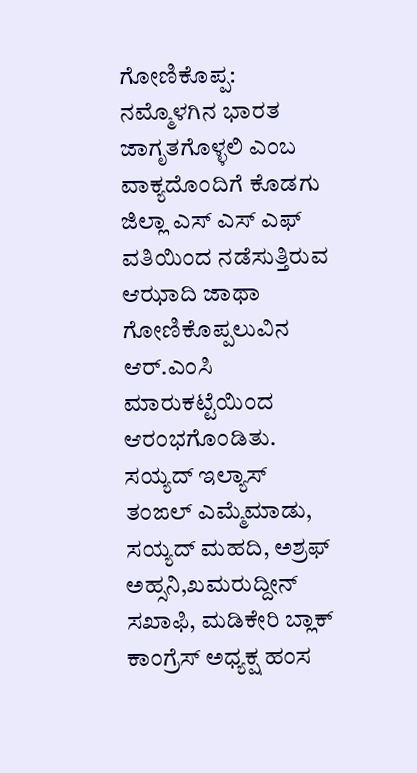ಗೋಣಿಕೊಪ್ಪ: ನಮ್ಮೊಳಗಿನ ಭಾರತ ಜಾಗೃತಗೊಳ್ಳಲಿ ಎಂಬ ವಾಕ್ಯದೊಂದಿಗೆ ಕೊಡಗು ಜಿಲ್ಲಾ ಎಸ್ ಎಸ್ ಎಫ್ ವತಿಯಿಂದ ನಡೆಸುತ್ತಿರುವ ಆಝಾದಿ ಜಾಥಾ ಗೋಣಿಕೊಪ್ಪಲುವಿನ ಆರ್.ಎಂಸಿ ಮಾರುಕಟ್ಟೆಯಿಂದ ಆರಂಭಗೊಂಡಿತು. ಸಯ್ಯದ್ ಇಲ್ಯಾಸ್ ತಂಙಲ್ ಎಮ್ಮೆಮಾಡು, ಸಯ್ಯದ್ ಮಹದಿ, ಅಶ್ರಫ್ ಅಹ್ಸನಿ,ಖಮರುದ್ದೀನ್ ಸಖಾಫಿ, ಮಡಿಕೇರಿ ಬ್ಲಾಕ್ ಕಾಂಗ್ರೆಸ್ ಅಧ್ಯಕ್ಷ ಹಂಸ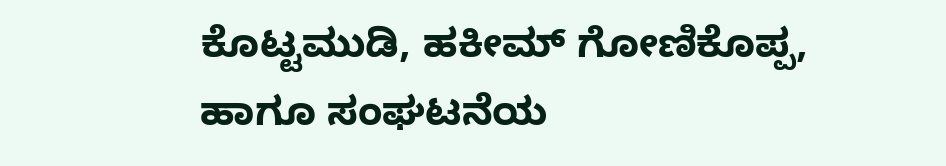ಕೊಟ್ಟಮುಡಿ, ಹಕೀಮ್ ಗೋಣಿಕೊಪ್ಪ, ಹಾಗೂ ಸಂಘಟನೆಯ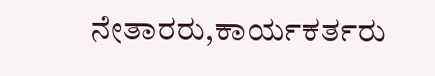ನೇತಾರರು,ಕಾರ್ಯಕರ್ತರು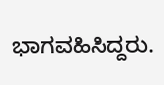ಭಾಗವಹಿಸಿದ್ದರು.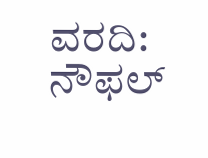ವರದಿ: ನೌಫಲ್